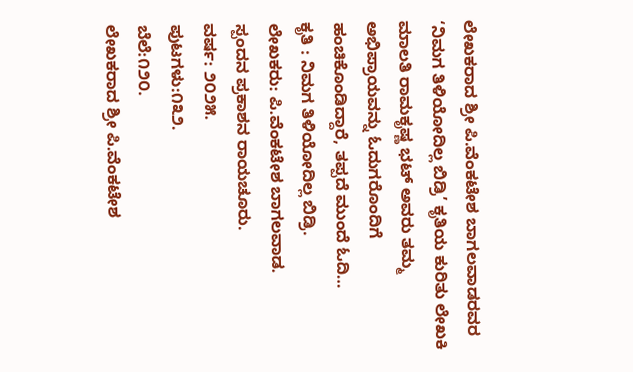ಲೇಖಕರಾದ ಶ್ರೀ ಪಿ.ವೆಂಕಟೇಶ ಬಾಗಲವಾಡರವರ ‘ನಿಮಗ ತಿಳಿಯೋದಿಲ್ಲ ಬಿಡ್ರಿ’ ಕೃತಿಯ ಕುರಿತು ಲೇಖಕಿ ಮಾಲತಿ ರಾಮಕೃಷ್ಣ ಭಟ್ ಅವರು ತಮ್ಮ ಅಭಿಪ್ರಾಯವನ್ನು ಓದುಗರೊಂದಿಗೆ ಹಂಚಿಕೊಂಡಿದ್ದಾರೆ, ತಪ್ಪದೆ ಮುಂದೆ ಓದಿ…
ಕೃತಿ : ನಿಮಗ ತಿಳಿಯೋದಿಲ್ಲ ಬಿಡ್ರಿ.
ಲೇಖಕರು: ಪಿ.ವೆಂಕಟೇಶ ಬಾಗಲವಾಡ.
ಸ್ಪಂದನ ಪ್ರಕಾಶನ ರಾಯಚೂರು.
ವರ್ಷ: ೨೦೨೫.
ಪುಟಗಳು:೧೩೨.
ಬೆಲೆ:೧೨೦.
ಲೇಖಕರಾದ ಶ್ರೀ ಪಿ.ವೆಂಕಟೇಶ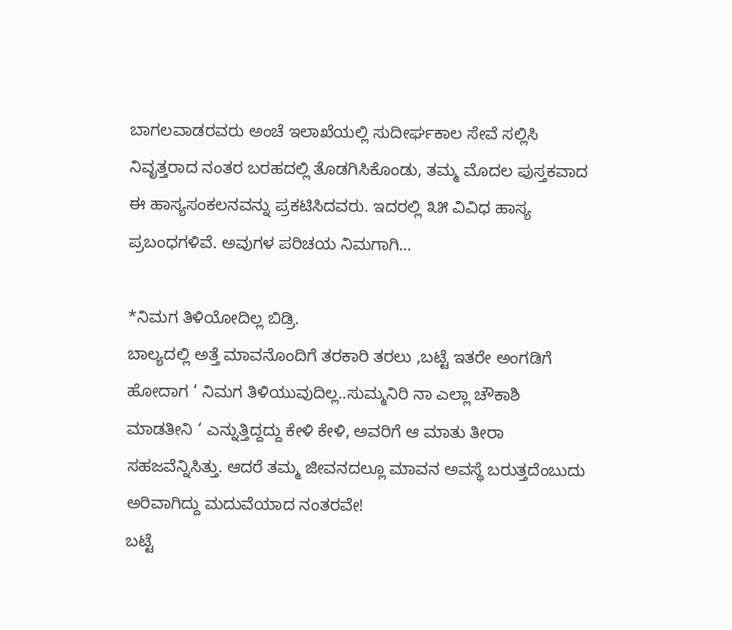ಬಾಗಲವಾಡರವರು ಅಂಚೆ ಇಲಾಖೆಯಲ್ಲಿ ಸುದೀರ್ಘಕಾಲ ಸೇವೆ ಸಲ್ಲಿಸಿ ನಿವೃತ್ತರಾದ ನಂತರ ಬರಹದಲ್ಲಿ ತೊಡಗಿಸಿಕೊಂಡು, ತಮ್ಮ ಮೊದಲ ಪುಸ್ತಕವಾದ ಈ ಹಾಸ್ಯಸಂಕಲನವನ್ನು ಪ್ರಕಟಿಸಿದವರು. ಇದರಲ್ಲಿ ೩೫ ವಿವಿಧ ಹಾಸ್ಯ ಪ್ರಬಂಧಗಳಿವೆ. ಅವುಗಳ ಪರಿಚಯ ನಿಮಗಾಗಿ…

*ನಿಮಗ ತಿಳಿಯೋದಿಲ್ಲ ಬಿಡ್ರಿ.
ಬಾಲ್ಯದಲ್ಲಿ ಅತ್ತೆ ಮಾವನೊಂದಿಗೆ ತರಕಾರಿ ತರಲು ,ಬಟ್ಟೆ ಇತರೇ ಅಂಗಡಿಗೆ ಹೋದಾಗ ‘ ನಿಮಗ ತಿಳಿಯುವುದಿಲ್ಲ..ಸುಮ್ಮನಿರಿ ನಾ ಎಲ್ಲಾ ಚೌಕಾಶಿ ಮಾಡತೀನಿ ‘ ಎನ್ನುತ್ತಿದ್ದದ್ದು ಕೇಳಿ ಕೇಳಿ, ಅವರಿಗೆ ಆ ಮಾತು ತೀರಾ ಸಹಜವೆನ್ನಿಸಿತ್ತು. ಆದರೆ ತಮ್ಮ ಜೀವನದಲ್ಲೂ ಮಾವನ ಅವಸ್ಥೆ ಬರುತ್ತದೆಂಬುದು ಅರಿವಾಗಿದ್ದು ಮದುವೆಯಾದ ನಂತರವೇ!
ಬಟ್ಟೆ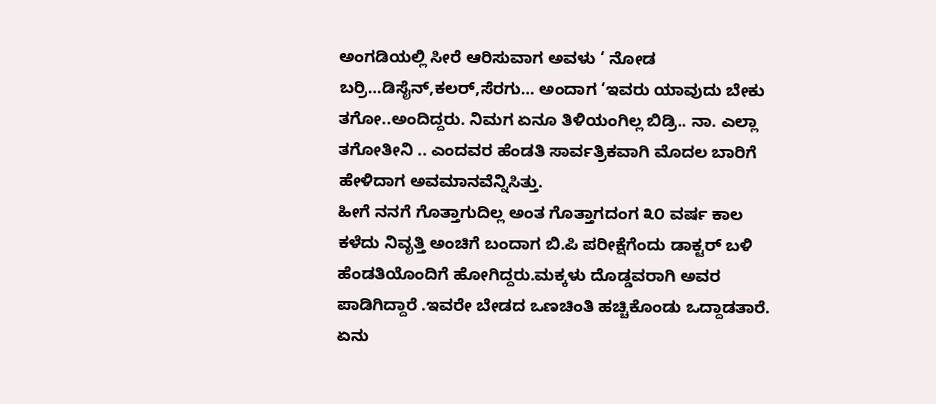ಅಂಗಡಿಯಲ್ಲಿ ಸೀರೆ ಆರಿಸುವಾಗ ಅವಳು ‘ ನೋಡ ಬರ್ರಿ…ಡಿಸೈನ್,ಕಲರ್,ಸೆರಗು… ಅಂದಾಗ ‘ಇವರು ಯಾವುದು ಬೇಕು ತಗೋ..ಅಂದಿದ್ದರು. ನಿಮಗ ಏನೂ ತಿಳಿಯಂಗಿಲ್ಲ ಬಿಡ್ರಿ.. ನಾ. ಎಲ್ಲಾ ತಗೋತೀನಿ .. ಎಂದವರ ಹೆಂಡತಿ ಸಾರ್ವತ್ರಿಕವಾಗಿ ಮೊದಲ ಬಾರಿಗೆ ಹೇಳಿದಾಗ ಅವಮಾನವೆನ್ನಿಸಿತ್ತು.
ಹೀಗೆ ನನಗೆ ಗೊತ್ತಾಗುದಿಲ್ಲ ಅಂತ ಗೊತ್ತಾಗದಂಗ ೩೦ ವರ್ಷ ಕಾಲ ಕಳೆದು ನಿವೃತ್ತಿ ಅಂಚಿಗೆ ಬಂದಾಗ ಬಿ.ಪಿ ಪರೀಕ್ಷೆಗೆಂದು ಡಾಕ್ಟರ್ ಬಳಿ ಹೆಂಡತಿಯೊಂದಿಗೆ ಹೋಗಿದ್ದರು.ಮಕ್ಕಳು ದೊಡ್ಡವರಾಗಿ ಅವರ ಪಾಡಿಗಿದ್ದಾರೆ .ಇವರೇ ಬೇಡದ ಒಣಚಿಂತಿ ಹಚ್ಚಿಕೊಂಡು ಒದ್ದಾಡತಾರೆ. ಏನು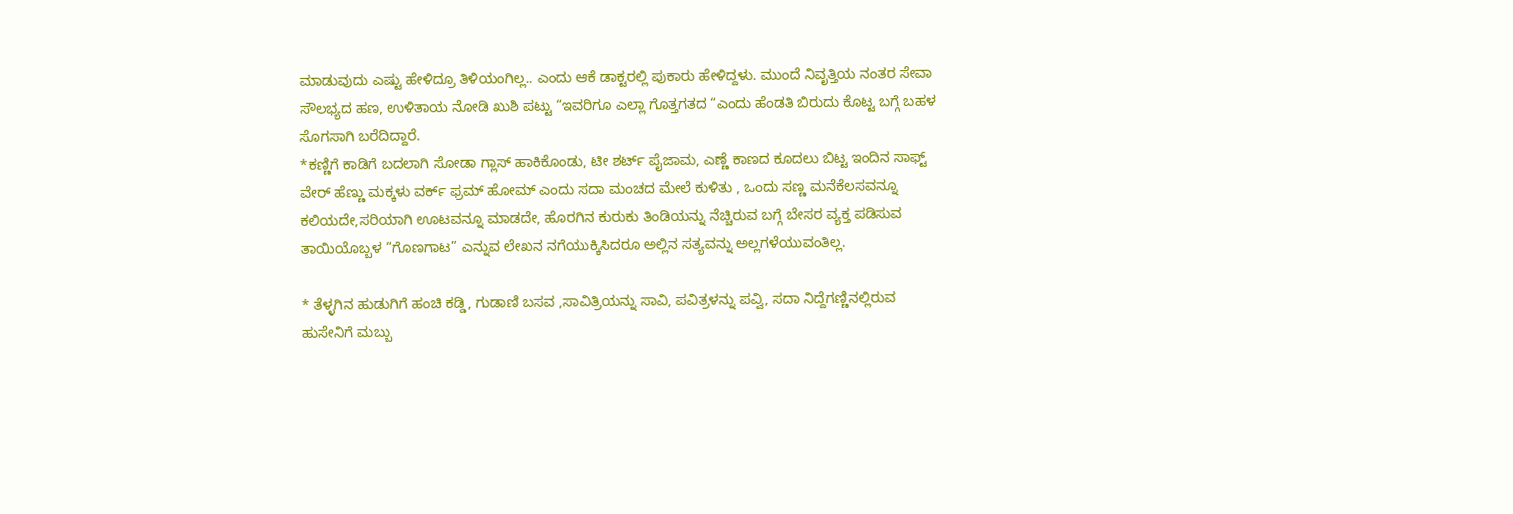ಮಾಡುವುದು ಎಷ್ಟು ಹೇಳಿದ್ರೂ ತಿಳಿಯಂಗಿಲ್ಲ.. ಎಂದು ಆಕೆ ಡಾಕ್ಟರಲ್ಲಿ ಪುಕಾರು ಹೇಳಿದ್ದಳು. ಮುಂದೆ ನಿವೃತ್ತಿಯ ನಂತರ ಸೇವಾ ಸೌಲಭ್ಯದ ಹಣ, ಉಳಿತಾಯ ನೋಡಿ ಖುಶಿ ಪಟ್ಟು “ಇವರಿಗೂ ಎಲ್ಲಾ ಗೊತ್ತಗತದ “ಎಂದು ಹೆಂಡತಿ ಬಿರುದು ಕೊಟ್ಟ ಬಗ್ಗೆ ಬಹಳ ಸೊಗಸಾಗಿ ಬರೆದಿದ್ದಾರೆ.
*ಕಣ್ಣಿಗೆ ಕಾಡಿಗೆ ಬದಲಾಗಿ ಸೋಡಾ ಗ್ಲಾಸ್ ಹಾಕಿಕೊಂಡು, ಟೀ ಶರ್ಟ್ ಪೈಜಾಮ, ಎಣ್ಣೆ ಕಾಣದ ಕೂದಲು ಬಿಟ್ಟ ಇಂದಿನ ಸಾಫ್ಟ್ ವೇರ್ ಹೆಣ್ಣು ಮಕ್ಕಳು ವರ್ಕ್ ಫ್ರಮ್ ಹೋಮ್ ಎಂದು ಸದಾ ಮಂಚದ ಮೇಲೆ ಕುಳಿತು , ಒಂದು ಸಣ್ಣ ಮನೆಕೆಲಸವನ್ನೂ ಕಲಿಯದೇ,ಸರಿಯಾಗಿ ಊಟವನ್ನೂ ಮಾಡದೇ, ಹೊರಗಿನ ಕುರುಕು ತಿಂಡಿಯನ್ನು ನೆಚ್ಚಿರುವ ಬಗ್ಗೆ ಬೇಸರ ವ್ಯಕ್ತ ಪಡಿಸುವ ತಾಯಿಯೊಬ್ಬಳ “ಗೊಣಗಾಟ” ಎನ್ನುವ ಲೇಖನ ನಗೆಯುಕ್ಕಿಸಿದರೂ ಅಲ್ಲಿನ ಸತ್ಯವನ್ನು ಅಲ್ಲಗಳೆಯುವಂತಿಲ್ಲ.

* ತೆಳ್ಳಗಿನ ಹುಡುಗಿಗೆ ಹಂಚಿ ಕಡ್ಡಿ, ಗುಡಾಣಿ ಬಸವ ,ಸಾವಿತ್ರಿಯನ್ನು ಸಾವಿ, ಪವಿತ್ರಳನ್ನು ಪವ್ವಿ, ಸದಾ ನಿದ್ದೆಗಣ್ಣಿನಲ್ಲಿರುವ ಹುಸೇನಿಗೆ ಮಬ್ಬು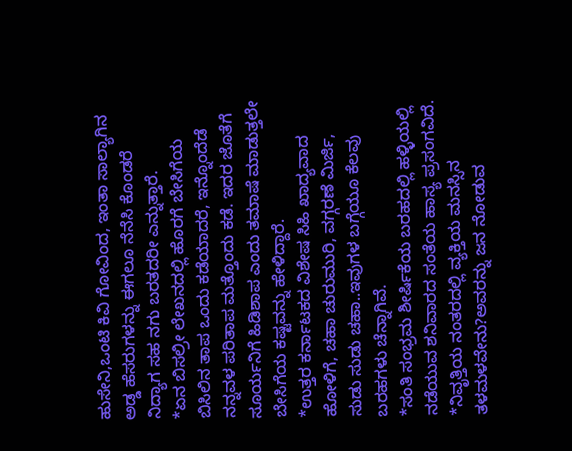ಹುಸೇನಿ,ಒಂಟಿ ಕಿವಿ ಗೋವಿಂದ, ಇಂತಾ ಸಾಲ್ಯಾಗಿನ ಅಡ್ಡ ಹೆಸರುಗಳನ್ನು ಈಗಲೂ ನೆನೆಸಿ ಕೊಂಡರೆ ನಿದ್ಯಾಗ ಸಹ ನಗು ಬರತದರೀ ಎನ್ನುತ್ತಾರೆ.
*ಏನ ಬಿಸಲ್ರೀ ಲೇಖನದಲ್ಲಿ ಹೊರಗೆ ಬೇಸಿಗೆಯ ಬಿಸಿಲಿನ ತಾಪ ಒಂದು ಕಡೆಯಾದರೆ, ಇನ್ನೊಂದೆಡೆ ನನ್ನವಳ ಪರಿತಾಪ ಮತ್ತೊಂದು ಕಡೆ. ಇದರ ಜೊತೆಗೆ ಸೂರ್ಯನಿಗೆ ಹಿಡಿಶಾಪ ಎಂದು ತಮಾಷೆ ಮಾಡುತ್ತಲೇ ಬೇಸಿಗೆಯ ಕಷ್ಟವನ್ನು ಹೇಳಿದ್ದಾರೆ.
*ಉತ್ತರ ಕರ್ನಾಟಕದ ವಿಶೇಷ ಸಿಹಿ ಖಾದ್ಯವಾದ ಹೋಳಿಗೆ, ಚಹಾ ಚುರುಮುರಿ, ವಗ್ಗರಣೆ ಮಿರ್ಜಿ, ಸುಡು ಸುಡು ಚಹಾ..ಇವುಗಳ ಬಗ್ಗೆಯೂ ಕೆಲವು ಬರಹಗಳು ಚೆನ್ನಾಗಿವೆ.
*ಸಂತಿ ಸಂಭ್ರಮ ಶೀರ್ಷಿಕೆಯ ಬರಹದಲ್ಲಿ ಹಳ್ಳಿಯಲ್ಲಿ ನಡೆಯುವ ಶನಿವಾರದ ಸಂತೆಯ ಹಾಸ್ಯ ಪ್ರಸಂಗವಿದೆ.
*ನಿವೃತ್ತಿಯ ನಂತರದಲ್ಲಿ ವ್ಯಕ್ತಿಯ ಮನಸ್ಸಿನ ತಳಮಳವೇನು?ಅವರನ್ನು ಜನ ನೋಡುವ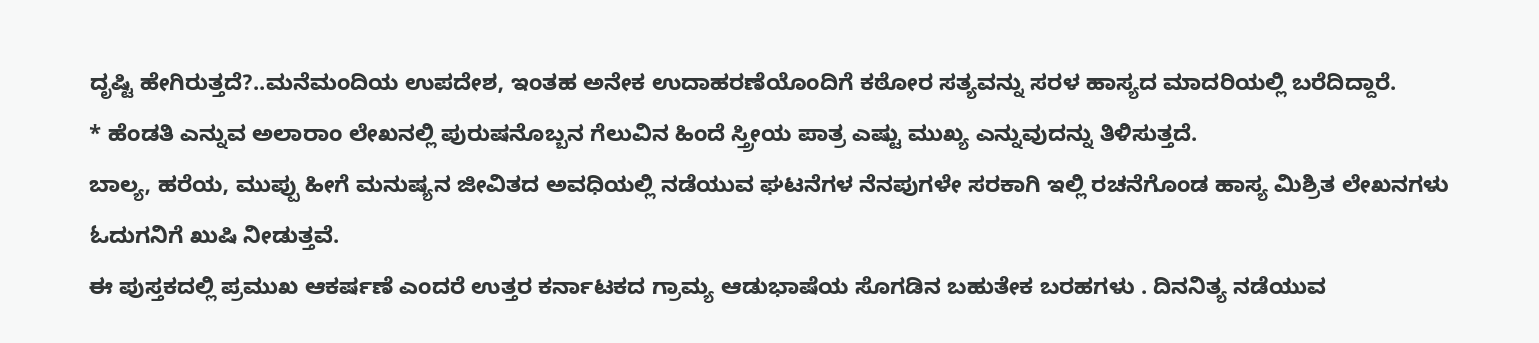ದೃಷ್ಟಿ ಹೇಗಿರುತ್ತದೆ?..ಮನೆಮಂದಿಯ ಉಪದೇಶ, ಇಂತಹ ಅನೇಕ ಉದಾಹರಣೆಯೊಂದಿಗೆ ಕಠೋರ ಸತ್ಯವನ್ನು ಸರಳ ಹಾಸ್ಯದ ಮಾದರಿಯಲ್ಲಿ ಬರೆದಿದ್ದಾರೆ.
* ಹೆಂಡತಿ ಎನ್ನುವ ಅಲಾರಾಂ ಲೇಖನಲ್ಲಿ ಪುರುಷನೊಬ್ಬನ ಗೆಲುವಿನ ಹಿಂದೆ ಸ್ತ್ರೀಯ ಪಾತ್ರ ಎಷ್ಟು ಮುಖ್ಯ ಎನ್ನುವುದನ್ನು ತಿಳಿಸುತ್ತದೆ.
ಬಾಲ್ಯ, ಹರೆಯ, ಮುಪ್ಪು ಹೀಗೆ ಮನುಷ್ಯನ ಜೀವಿತದ ಅವಧಿಯಲ್ಲಿ ನಡೆಯುವ ಘಟನೆಗಳ ನೆನಪುಗಳೇ ಸರಕಾಗಿ ಇಲ್ಲಿ ರಚನೆಗೊಂಡ ಹಾಸ್ಯ ಮಿಶ್ರಿತ ಲೇಖನಗಳು ಓದುಗನಿಗೆ ಖುಷಿ ನೀಡುತ್ತವೆ.
ಈ ಪುಸ್ತಕದಲ್ಲಿ ಪ್ರಮುಖ ಆಕರ್ಷಣೆ ಎಂದರೆ ಉತ್ತರ ಕರ್ನಾಟಕದ ಗ್ರಾಮ್ಯ ಆಡುಭಾಷೆಯ ಸೊಗಡಿನ ಬಹುತೇಕ ಬರಹಗಳು . ದಿನನಿತ್ಯ ನಡೆಯುವ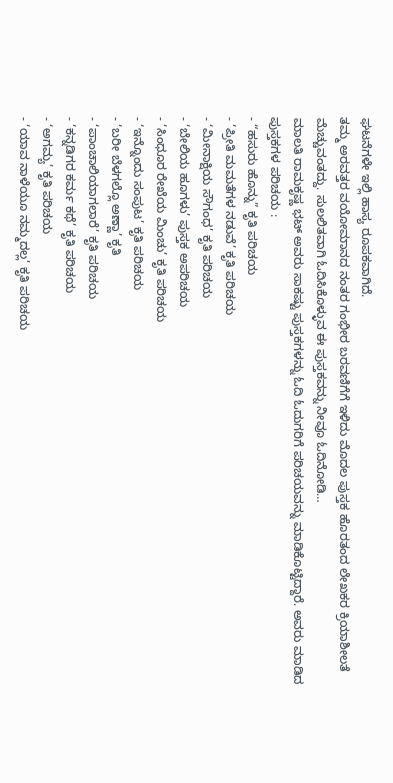ಘಟನೆಗಳೇ ಇಲ್ಲಿ ಹಾಸ್ಯ ರೂಪಕವಾಗಿದೆ.
ತಮ್ಮ ಅರವತ್ತರ ವಯೋಮಾನದ ನಂತರ ಗಂಭೀರ ಬರವಣಿಗೆಗೆ ಇಳಿದು ಮೊದಲ ಪುಸ್ತಕ ಹೊರತಂದ ಲೇಖಕರ ಕ್ರಿಯಾಶೀಲತೆ ಮೆಚ್ಚುವಂತದ್ದು. ಸುಲಲಿತವಾಗಿ ಓದಿಸಿಕೊಳ್ಳುವ ಈ ಪುಸ್ತಕವನ್ನು ನೀವೂ ಓದಿನೋಡಿ…
ಮಾಲತಿ ರಾಮಕೃಷ್ಣ ಭಟ್ ಅವರು ಸಾಕಷ್ಟು ಪುಸ್ತಕಗಳನ್ನು ಓದಿ ಓದುಗರಿಗೆ ಪರಿಚಯವನ್ನು ಮಾಡಿಕೊಟ್ಟಿದ್ದಾರೆ. ಅವರು ಮಾಡಿದ ಪುಸ್ತಕಗಳ ಪರಿಚಯ :
- “ಹಸುರು ಹೊನ್ನು” ಕೃತಿ ಪರಿಚಯ
- ‘ಪ್ರೀತಿ ಮಮತೆಗಳ ನಡುವೆ’ ಕೃತಿ ಪರಿಚಯ
- ‘ಮೀನಾಕ್ಷಿಯ ಸೌಗಂಧ’ ಕೃತಿ ಪರಿಚಯ
- ‘ಬೇಲಿಯ ಹೂಗಳು’ ಪುಸ್ತಕ ಅಪರಿಚಯ
- ‘ಸಿಂಧೂರ ರೇಖೆಯ ಮಿಂಚು’ ಕೃತಿ ಪರಿಚಯ
- ‘ಇನ್ನೊಂದು ಸಂಪುಟ’ ಕೃತಿ ಪರಿಚಯ
- ‘ಬರೀ ಬೆಳಗಲ್ಲೊ ಅಣ್ಣಾ’ ಕೃತಿ
- ‘ಪಾಂಚಾಲಿಯಾಗಲಾರೆ’ ಕೃತಿ ಪರಿಚಯ
- ‘ಕನ್ನಡಿಗರ ಕರ್ಮ ಕಥೆ’ ಕೃತಿ ಪರಿಚಯ
- ‘ಅಗಮ್ಯ’ ಕೃತಿ ಪರಿಚಯ
- ‘ಯಾವ ನಾಳೆಯೂ ನಮ್ಮದಲ್ಲ’ ಕೃತಿ ಪರಿಚಯ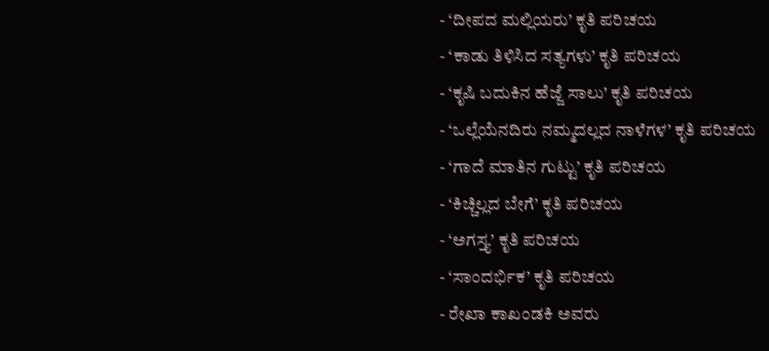- ‘ದೀಪದ ಮಲ್ಲಿಯರು’ ಕೃತಿ ಪರಿಚಯ
- ‘ಕಾಡು ತಿಳಿಸಿದ ಸತ್ಯಗಳು’ ಕೃತಿ ಪರಿಚಯ
- ‘ಕೃಷಿ ಬದುಕಿನ ಹೆಜ್ಜೆ ಸಾಲು’ ಕೃತಿ ಪರಿಚಯ
- ‘ಒಲ್ಲೆಯೆನದಿರು ನಮ್ಮದಲ್ಲದ ನಾಳೆಗಳ’ ಕೃತಿ ಪರಿಚಯ
- ‘ಗಾದೆ ಮಾತಿನ ಗುಟ್ಟು’ ಕೃತಿ ಪರಿಚಯ
- ‘ಕಿಚ್ಚಿಲ್ಲದ ಬೇಗೆ’ ಕೃತಿ ಪರಿಚಯ
- ‘ಅಗಸ್ತ್ಯ’ ಕೃತಿ ಪರಿಚಯ
- ‘ಸಾಂದರ್ಭಿಕ’ ಕೃತಿ ಪರಿಚಯ
- ರೇಖಾ ಕಾಖಂಡಕಿ ಅವರು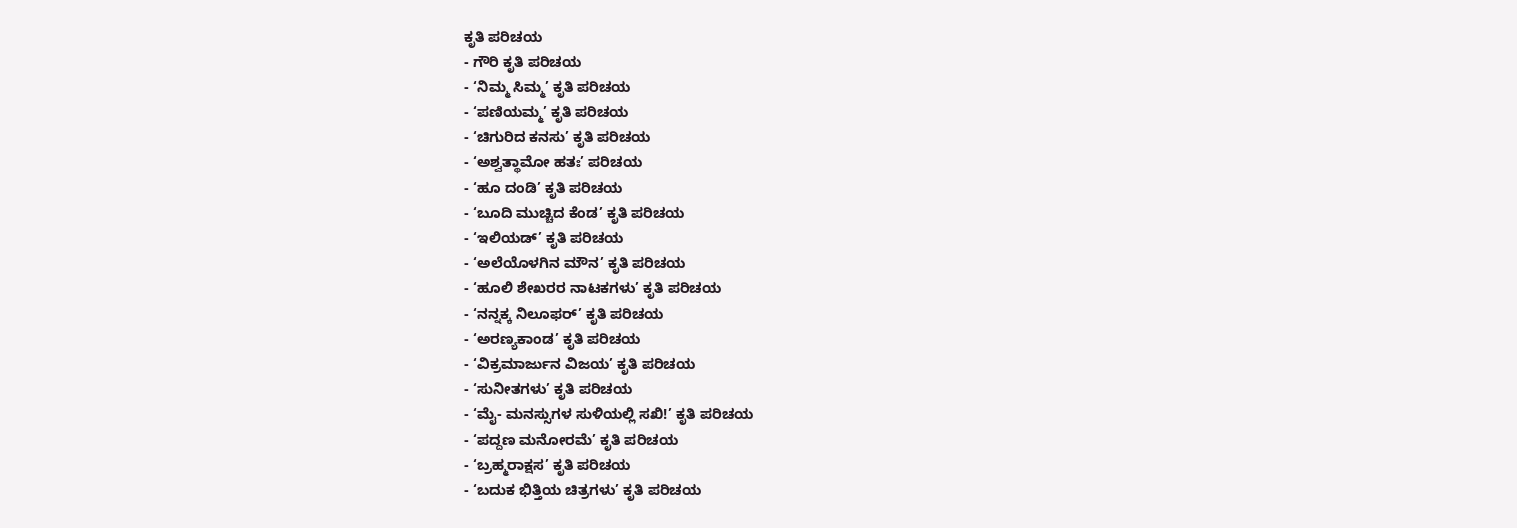ಕೃತಿ ಪರಿಚಯ
- ಗೌರಿ ಕೃತಿ ಪರಿಚಯ
- ‘ನಿಮ್ಮ ಸಿಮ್ಮ’ ಕೃತಿ ಪರಿಚಯ
- ‘ಪಣಿಯಮ್ಮ’ ಕೃತಿ ಪರಿಚಯ
- ‘ಚಿಗುರಿದ ಕನಸು’ ಕೃತಿ ಪರಿಚಯ
- ‘ಅಶ್ವತ್ಥಾಮೋ ಹತಃ’ ಪರಿಚಯ
- ‘ಹೂ ದಂಡಿ’ ಕೃತಿ ಪರಿಚಯ
- ‘ಬೂದಿ ಮುಚ್ಚಿದ ಕೆಂಡ’ ಕೃತಿ ಪರಿಚಯ
- ‘ಇಲಿಯಡ್’ ಕೃತಿ ಪರಿಚಯ
- ‘ಅಲೆಯೊಳಗಿನ ಮೌನ’ ಕೃತಿ ಪರಿಚಯ
- ‘ಹೂಲಿ ಶೇಖರರ ನಾಟಕಗಳು’ ಕೃತಿ ಪರಿಚಯ
- ‘ನನ್ನಕ್ಕ ನಿಲೂಫರ್’ ಕೃತಿ ಪರಿಚಯ
- ‘ಅರಣ್ಯಕಾಂಡ’ ಕೃತಿ ಪರಿಚಯ
- ‘ವಿಕ್ರಮಾರ್ಜುನ ವಿಜಯ’ ಕೃತಿ ಪರಿಚಯ
- ‘ಸುನೀತಗಳು’ ಕೃತಿ ಪರಿಚಯ
- ‘ಮೈ- ಮನಸ್ಸುಗಳ ಸುಳಿಯಲ್ಲಿ ಸಖಿ!’ ಕೃತಿ ಪರಿಚಯ
- ‘ಪದ್ದಣ ಮನೋರಮೆ’ ಕೃತಿ ಪರಿಚಯ
- ‘ಬ್ರಹ್ಮರಾಕ್ಷಸ’ ಕೃತಿ ಪರಿಚಯ
- ‘ಬದುಕ ಭಿತ್ತಿಯ ಚಿತ್ರಗಳು’ ಕೃತಿ ಪರಿಚಯ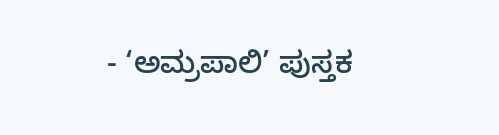- ‘ಅಮ್ರಪಾಲಿ’ ಪುಸ್ತಕ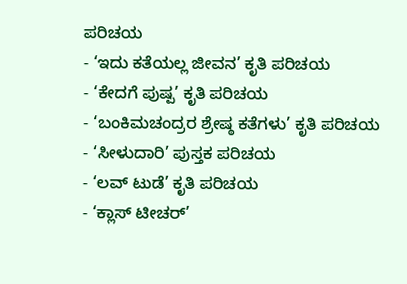ಪರಿಚಯ
- ‘ಇದು ಕತೆಯಲ್ಲ ಜೀವನ’ ಕೃತಿ ಪರಿಚಯ
- ‘ಕೇದಗೆ ಪುಷ್ಪ’ ಕೃತಿ ಪರಿಚಯ
- ‘ಬಂಕಿಮಚಂದ್ರರ ಶ್ರೇಷ್ಠ ಕತೆಗಳು’ ಕೃತಿ ಪರಿಚಯ
- ‘ಸೀಳುದಾರಿ’ ಪುಸ್ತಕ ಪರಿಚಯ
- ‘ಲವ್ ಟುಡೆ’ ಕೃತಿ ಪರಿಚಯ
- ‘ಕ್ಲಾಸ್ ಟೀಚರ್’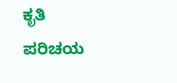ಕೃತಿ ಪರಿಚಯ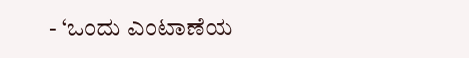- ‘ಒಂದು ಎಂಟಾಣೆಯ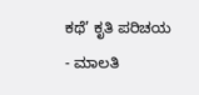ಕಥೆ’ ಕೃತಿ ಪರಿಚಯ
- ಮಾಲತಿ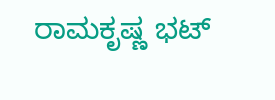ರಾಮಕೃಷ್ಣ ಭಟ್